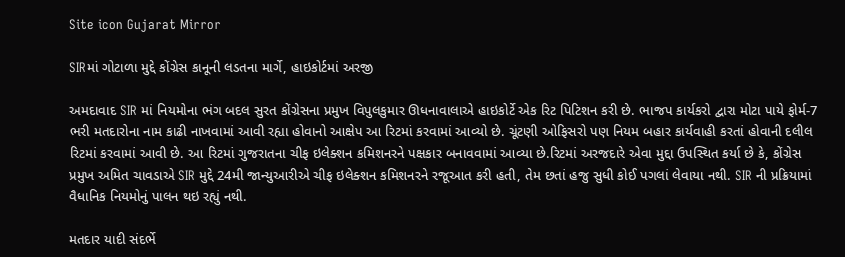Site icon Gujarat Mirror

SIRમાં ગોટાળા મુદ્દે કોંગ્રેસ કાનૂની લડતના માર્ગે, હાઇકોર્ટમાં અરજી

અમદાવાદ SIR માં નિયમોના ભંગ બદલ સુરત કોંગ્રેસના પ્રમુખ વિપુલકુમાર ઊધનાવાલાએ હાઇકોર્ટે એક રિટ પિટિશન કરી છે. ભાજપ કાર્યકરો દ્વારા મોટા પાયે ફોર્મ-7 ભરી મતદારોના નામ કાઢી નાખવામાં આવી રહ્યા હોવાનો આક્ષેપ આ રિટમાં કરવામાં આવ્યો છે. ચૂંટણી ઓફિસરો પણ નિયમ બહાર કાર્યવાહી કરતાં હોવાની દલીલ રિટમાં કરવામાં આવી છે. આ રિટમાં ગુજરાતના ચીફ ઇલેક્શન કમિશનરને પક્ષકાર બનાવવામાં આવ્યા છે.રિટમાં અરજદારે એવા મુદ્દા ઉપસ્થિત કર્યા છે કે, કોંગ્રેસ પ્રમુખ અમિત ચાવડાએ SIR મુદ્દે 24મી જાન્યુઆરીએ ચીફ ઇલેક્શન કમિશનરને રજૂઆત કરી હતી, તેમ છતાં હજુ સુધી કોઈ પગલાં લેવાયા નથી. SIR ની પ્રક્રિયામાં વૈધાનિક નિયમોનું પાલન થઇ રહ્યું નથી.

મતદાર યાદી સંદર્ભે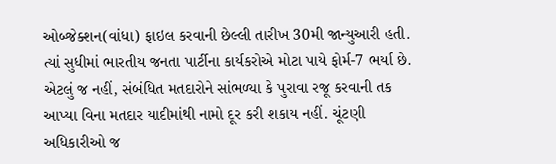ઓબ્જેક્શન(વાંધા) ફાઇલ કરવાની છેલ્લી તારીખ 30મી જાન્યુઆરી હતી. ત્યાં સુધીમાં ભારતીય જનતા પાર્ટીના કાર્યકરોએ મોટા પાયે ફોર્મ-7 ભર્યા છે. એટલું જ નહીં, સંબંધિત મતદારોને સાંભળ્યા કે પુરાવા રજૂ કરવાની તક આપ્યા વિના મતદાર યાદીમાંથી નામો દૂર કરી શકાય નહીં. ચૂંટણી અધિકારીઓ જ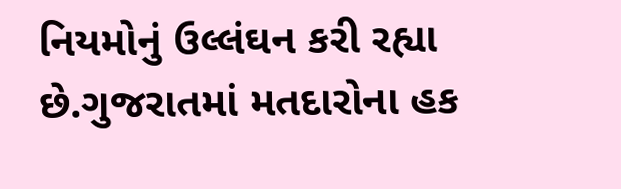નિયમોનું ઉલ્લંઘન કરી રહ્યા છે.ગુજરાતમાં મતદારોના હક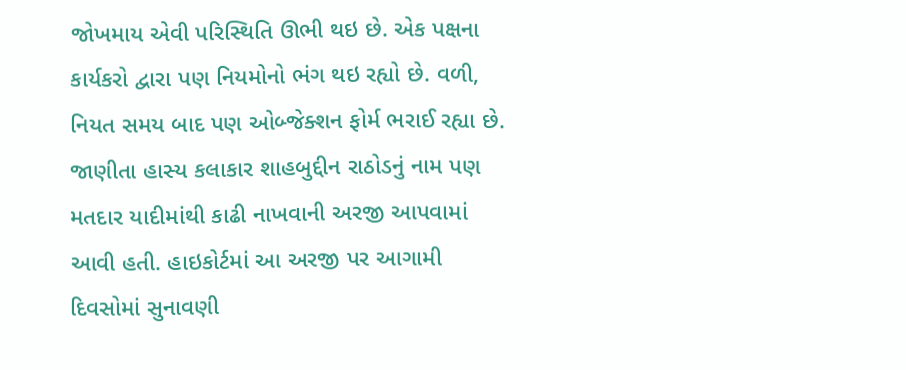જોખમાય એવી પરિસ્થિતિ ઊભી થઇ છે. એક પક્ષના કાર્યકરો દ્વારા પણ નિયમોનો ભંગ થઇ રહ્યો છે. વળી, નિયત સમય બાદ પણ ઓબ્જેક્શન ફોર્મ ભરાઈ રહ્યા છે. જાણીતા હાસ્ય કલાકાર શાહબુદ્દીન રાઠોડનું નામ પણ મતદાર યાદીમાંથી કાઢી નાખવાની અરજી આપવામાં આવી હતી. હાઇકોર્ટમાં આ અરજી પર આગામી દિવસોમાં સુનાવણી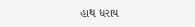હાથ ધરાય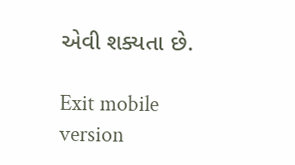એવી શક્યતા છે.

Exit mobile version